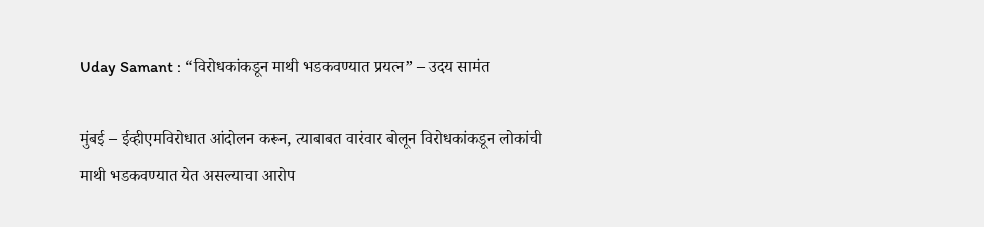Uday Samant : “विरोधकांकडून माथी भडकवण्यात प्रयत्न” – उदय सामंत

मुंबई – ईव्हीएमविरोधात आंदोलन करून, त्याबाबत वारंवार बोलून विरोधकांकडून लोकांची माथी भडकवण्यात येत असल्याचा आरोप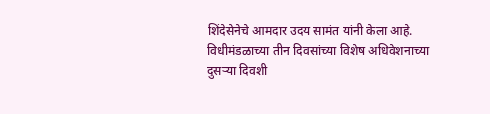शिंदेसेनेचे आमदार उदय सामंत यांनी केला आहे. विधीमंडळाच्या तीन दिवसांच्या विशेष अधिवेशनाच्या दुसऱ्या दिवशी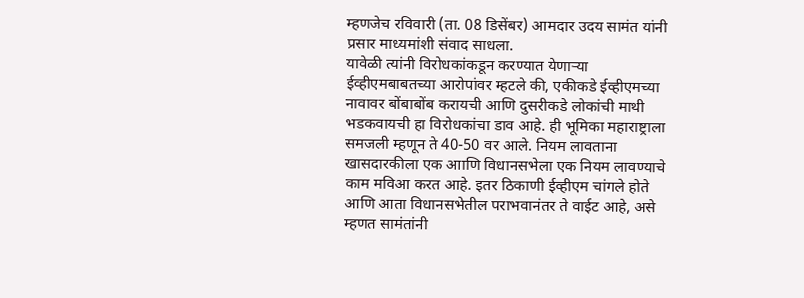म्हणजेच रविवारी (ता. 08 डिसेंबर) आमदार उदय सामंत यांनी प्रसार माध्यमांशी संवाद साधला.
यावेळी त्यांनी विरोधकांकडून करण्यात येणाऱ्या ईव्हीएमबाबतच्या आरोपांवर म्हटले की, एकीकडे ईव्हीएमच्या नावावर बोंबाबोंब करायची आणि दुसरीकडे लोकांची माथी भडकवायची हा विरोधकांचा डाव आहे. ही भूमिका महाराष्ट्राला समजली म्हणून ते 40-50 वर आले. नियम लावताना खासदारकीला एक आाणि विधानसभेला एक नियम लावण्याचे काम मविआ करत आहे. इतर ठिकाणी ईव्हीएम चांगले होते आणि आता विधानसभेतील पराभवानंतर ते वाईट आहे, असे म्हणत सामंतांनी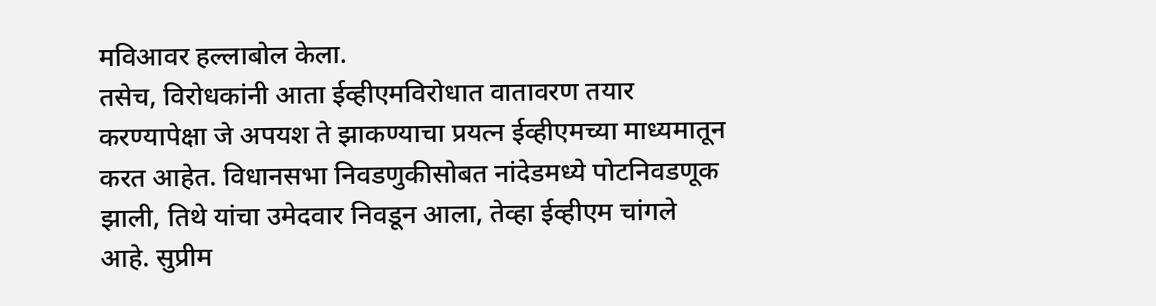मविआवर हल्लाबोल केला.
तसेच, विरोधकांनी आता ईव्हीएमविरोधात वातावरण तयार करण्यापेक्षा जे अपयश ते झाकण्याचा प्रयत्न ईव्हीएमच्या माध्यमातून करत आहेत. विधानसभा निवडणुकीसोबत नांदेडमध्ये पोटनिवडणूक झाली, तिथे यांचा उमेदवार निवडून आला, तेव्हा ईव्हीएम चांगले आहे. सुप्रीम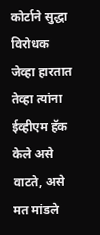कोर्टाने सुद्धा विरोधक जेव्हा हारतात तेव्हा त्यांना ईव्हीएम हॅक केले असे वाटते, असे मत मांडले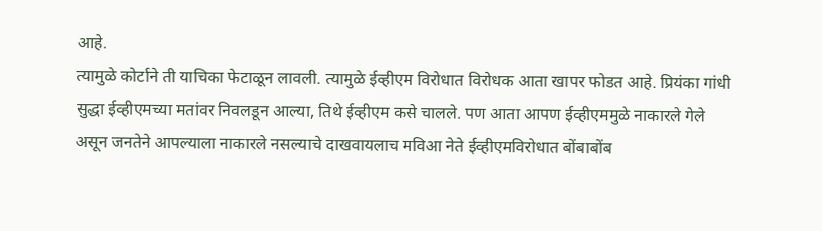आहे.
त्यामुळे कोर्टाने ती याचिका फेटाळून लावली. त्यामुळे ईव्हीएम विरोधात विरोधक आता खापर फोडत आहे. प्रियंका गांधी सुद्धा ईव्हीएमच्या मतांवर निवलडून आल्या, तिथे ईव्हीएम कसे चालले. पण आता आपण ईव्हीएममुळे नाकारले गेले असून जनतेने आपल्याला नाकारले नसल्याचे दाखवायलाच मविआ नेते ईव्हीएमविरोधात बोंबाबोंब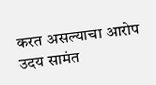करत असल्याचा आरोप उदय सामंत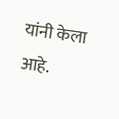यांनी केला आहे.